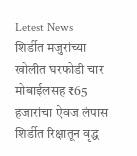Letest News
शिर्डीत मजुरांच्या खोलीत घरफोडी चार मोबाईलसह ₹65 हजारांचा ऐवज लंपास शिर्डीत रिक्षातून वृद्ध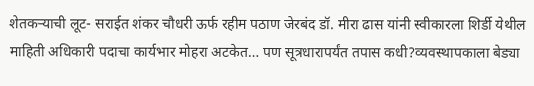शेतकऱ्याची लूट- सराईत शंकर चौधरी ऊर्फ रहीम पठाण जेरबंद डॉ. मीरा ढास यांनी स्वीकारला शिर्डी येथील माहिती अधिकारी पदाचा कार्यभार मोहरा अटकेत… पण सूत्रधारापर्यंत तपास कधी?व्यवस्थापकाला बेड्या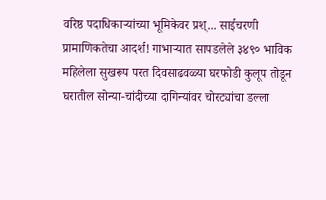वरिष्ठ पदाधिकाऱ्यांच्या भूमिकेवर प्रश्... साईचरणी प्रामाणिकतेचा आदर्श! गाभाऱ्यात सापडलेले ३४९० भाविक महिलेला सुखरूप परत दिवसाढवळ्या घरफोडी कुलूप तोडून घरातील सोन्या-चांदीच्या दागिन्यांवर चोरट्यांचा डल्ला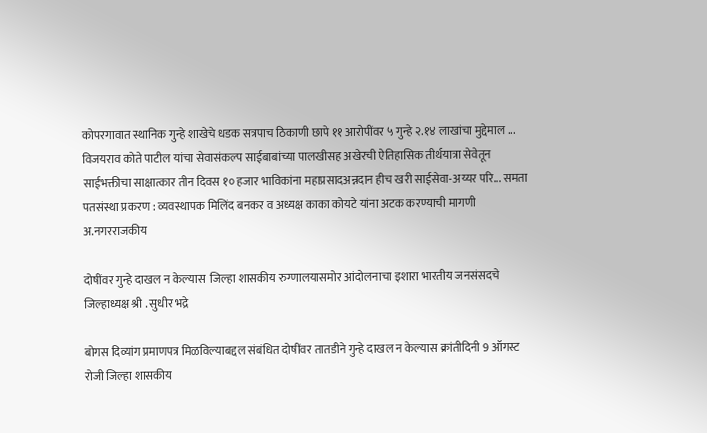कोपरगावात स्थानिक गुन्हे शाखेचे धडक सत्रपाच ठिकाणी छापे ११ आरोपींवर ५ गुन्हे २.१४ लाखांचा मुद्देमाल ... विजयराव कोते पाटील यांचा सेवासंकल्प साईबाबांच्या पालखीसह अखेरची ऐतिहासिक तीर्थयात्रा सेवेतून साईभक्तीचा साक्षात्कार तीन दिवस १० हजार भाविकांना महाप्रसादअन्नदान हीच खरी साईसेवा-अय्यर परि... समता पतसंस्था प्रकरण : व्यवस्थापक मिलिंद बनकर व अध्यक्ष काका कोयटे यांना अटक करण्याची मागणी
अ.नगरराजकीय

दोषींवर गुन्हे दाखल न केल्यास  जिल्हा शासकीय रुग्णालयासमोर आंदोलनाचा इशारा भारतीय जनसंसदचे जिल्हाध्यक्ष श्री . सुधीर भद्रे

बोगस दिव्यांग प्रमाणपत्र मिळविल्याबद्दल संबंधित दोषींवर तातडीने गुन्हे दाखल न केल्यास क्रांतीदिनी 9 ऑगस्ट रोजी जिल्हा शासकीय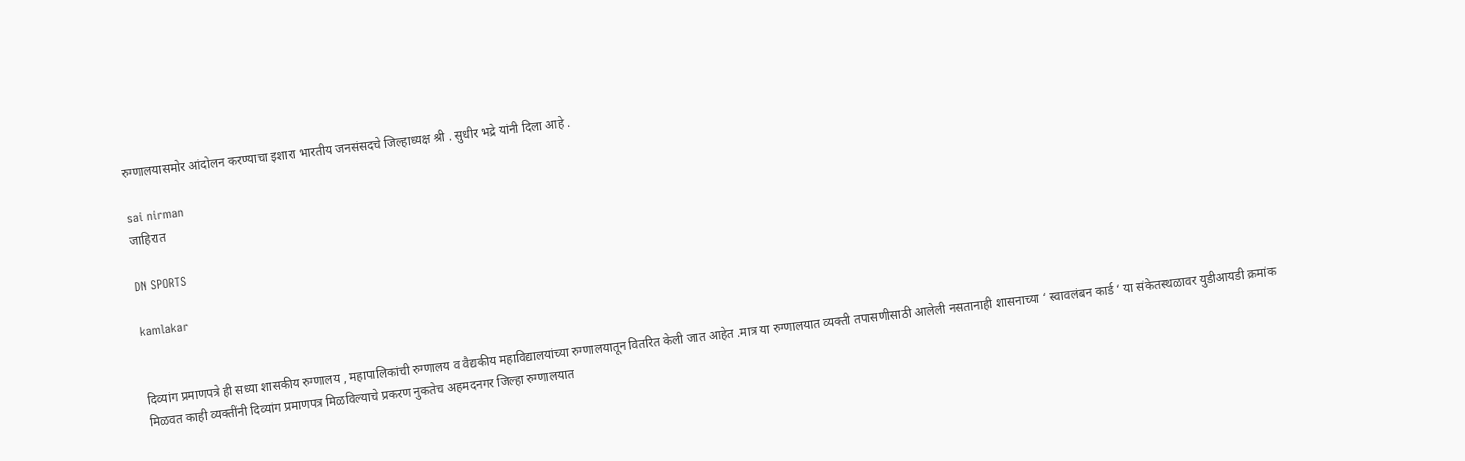रुग्णालयासमोर आंदोलन करण्याचा इशारा भारतीय जनसंसदचे जिल्हाध्यक्ष श्री . सुधीर भद्रे यांनी दिला आहे .

sai nirman
जाहिरात

DN SPORTS

kamlakar


दिव्यांग प्रमाणपत्रे ही सध्या शासकीय रुग्णालय , महापालिकांची रुग्णालय व वैद्यकीय महाविद्यालयांच्या रुग्णालयातून वितरित केली जात आहेत .मात्र या रुग्णालयात व्यक्ती तपासणीसाठी आलेली नसतानाही शासनाच्या ‘ स्वावलंबन कार्ड ‘ या संकेतस्थळावर युडीआयडी क्रमांक मिळवत काही व्यक्तींनी दिव्यांग प्रमाणपत्र मिळविल्याचे प्रकरण नुकतेच अहमदनगर जिल्हा रुग्णालयात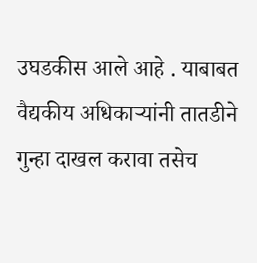उघडकीस आले आहे . याबाबत वैद्यकीय अधिकाऱ्यांनी तातडीने गुन्हा दाखल करावा तसेच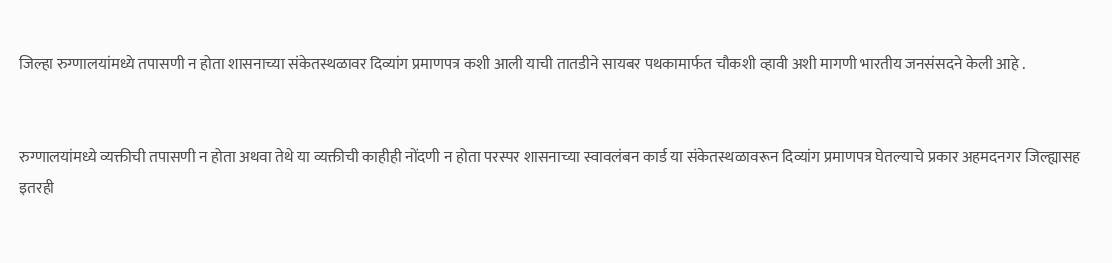जिल्हा रुग्णालयांमध्ये तपासणी न होता शासनाच्या संकेतस्थळावर दिव्यांग प्रमाणपत्र कशी आली याची तातडीने सायबर पथकामार्फत चौकशी व्हावी अशी मागणी भारतीय जनसंसदने केली आहे .


रुग्णालयांमध्ये व्यक्तीची तपासणी न होता अथवा तेथे या व्यक्तीची काहीही नोंदणी न होता परस्पर शासनाच्या स्वावलंबन कार्ड या संकेतस्थळावरून दिव्यांग प्रमाणपत्र घेतल्याचे प्रकार अहमदनगर जिल्ह्यासह इतरही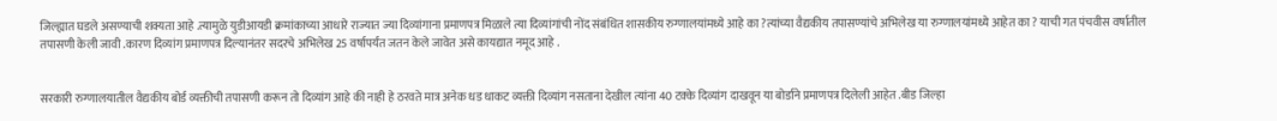जिल्ह्यात घडले असण्याची शक्यता आहे .त्यामुळे युडीआयडी क्रमांकाच्या आधारे राज्यात ज्या दिव्यांगाना प्रमाणपत्र मिळाले त्या दिव्यांगांची नोंद संबंधित शासकीय रुग्णालयांमध्ये आहे का ?त्यांच्या वैद्यकीय तपासण्यांचे अभिलेख या रुग्णालयांमध्ये आहेत का ? याची गत पंचवीस वर्षातील तपासणी केली जावी .कारण दिव्यांग प्रमाणपत्र दिल्यानंतर सदरचे अभिलेख 25 वर्षापर्यंत जतन केले जावेत असे कायद्यात नमूद आहे .


सरकारी रुग्णालयातील वैद्यकीय बोर्ड व्यक्तीची तपासणी करून तो दिव्यांग आहे की नाही हे ठरवते मात्र अनेक धड धाकट व्यक्ती दिव्यांग नसताना देखील त्यांना 40 टक्के दिव्यांग दाखवून या बोर्डाने प्रमाणपत्र दिलेली आहेत .बीड जिल्हा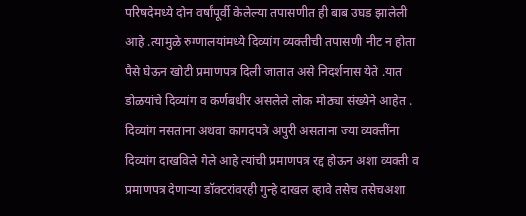परिषदेमध्ये दोन वर्षांपूर्वी केलेल्या तपासणीत ही बाब उघड झालेली आहे .त्यामुळे रुग्णालयांमध्ये दिव्यांग व्यक्तीची तपासणी नीट न होता पैसे घेऊन खोटी प्रमाणपत्र दिली जातात असे निदर्शनास येते .यात डोळयांचे दिव्यांग व कर्णबधीर असलेले लोक मोठ्या संख्येने आहेत .
दिव्यांग नसताना अथवा कागदपत्रे अपुरी असताना ज्या व्यक्तींना दिव्यांग दाखविले गेले आहे त्यांची प्रमाणपत्र रद्द होऊन अशा व्यक्ती व प्रमाणपत्र देणाऱ्या डॉक्टरांवरही गुन्हे दाखल व्हावे तसेच तसेचअशा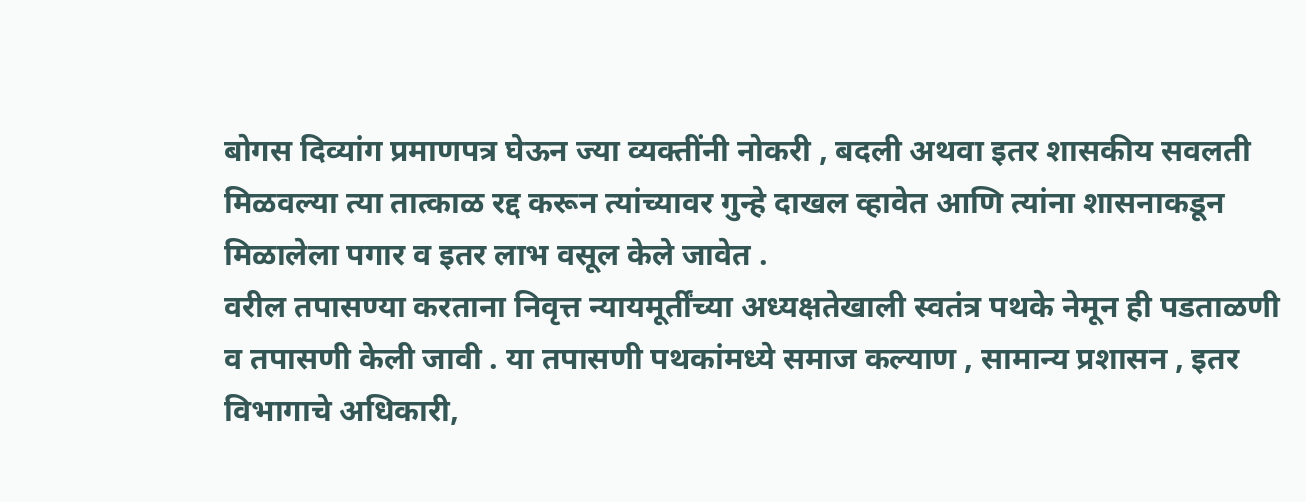बोगस दिव्यांग प्रमाणपत्र घेऊन ज्या व्यक्तींनी नोकरी , बदली अथवा इतर शासकीय सवलती मिळवल्या त्या तात्काळ रद्द करून त्यांच्यावर गुन्हे दाखल व्हावेत आणि त्यांना शासनाकडून मिळालेला पगार व इतर लाभ वसूल केले जावेत .
वरील तपासण्या करताना निवृत्त न्यायमूर्तींच्या अध्यक्षतेखाली स्वतंत्र पथके नेमून ही पडताळणी व तपासणी केली जावी . या तपासणी पथकांमध्ये समाज कल्याण , सामान्य प्रशासन , इतर विभागाचे अधिकारी,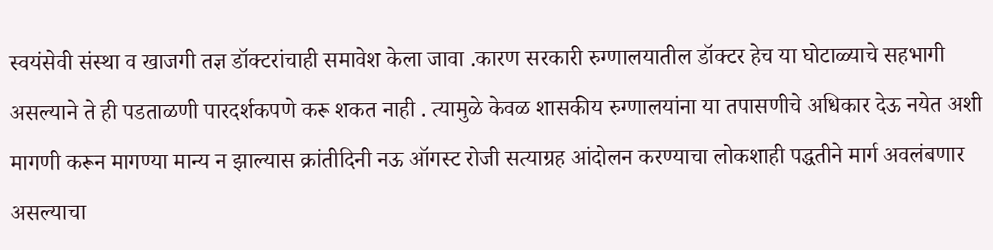स्वयंसेवी संस्था व खाजगी तज्ञ डॉक्टरांचाही समावेश केला जावा .कारण सरकारी रुग्णालयातील डॉक्टर हेच या घोटाळ्याचे सहभागी असल्याने ते ही पडताळणी पारदर्शकपणे करू शकत नाही . त्यामुळे केवळ शासकीय रुग्णालयांना या तपासणीचे अधिकार देऊ नयेत अशी मागणी करून मागण्या मान्य न झाल्यास क्रांतीदिनी नऊ ऑगस्ट रोजी सत्याग्रह आंदोलन करण्याचा लोकशाही पद्धतीने मार्ग अवलंबणार असल्याचा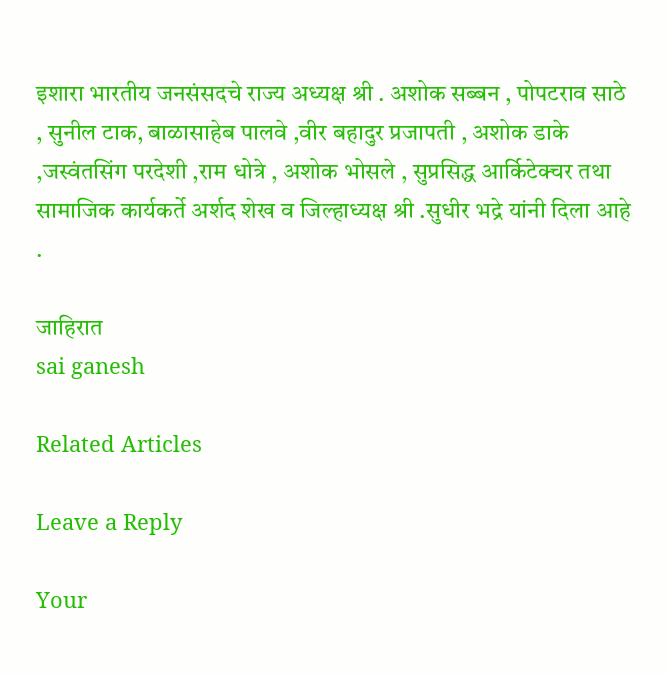इशारा भारतीय जनसंसदचे राज्य अध्यक्ष श्री . अशोक सब्बन , पोपटराव साठे , सुनील टाक, बाळासाहेब पालवे ,वीर बहादुर प्रजापती , अशोक डाके ,जस्वंतसिंग परदेशी ,राम धोत्रे , अशोक भोसले , सुप्रसिद्ध आर्किटेक्चर तथा सामाजिक कार्यकर्ते अर्शद शेख व जिल्हाध्यक्ष श्री .सुधीर भद्रे यांनी दिला आहे .

जाहिरात
sai ganesh

Related Articles

Leave a Reply

Your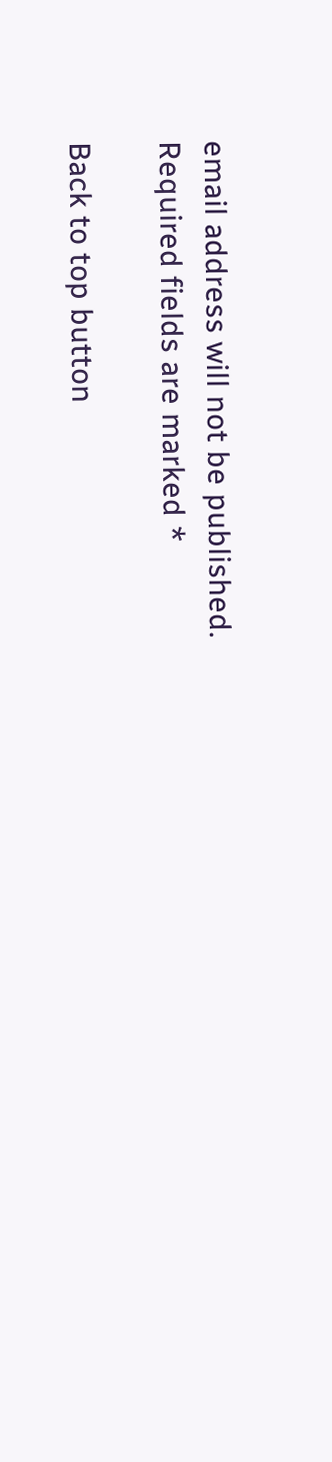email address will not be published. Required fields are marked *

Back to top button